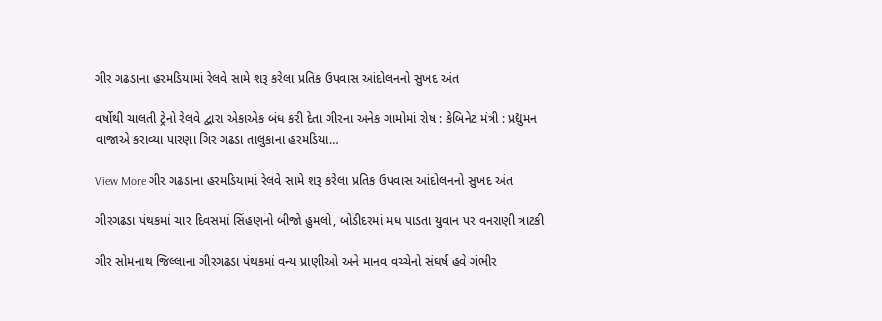ગીર ગઢડાના હરમડિયામાં રેલવે સામે શરૂ કરેલા પ્રતિક ઉપવાસ આંદોલનનો સુખદ અંત

વર્ષોથી ચાલતી ટ્રેનો રેલવે દ્વારા એકાએક બંધ કરી દેતા ગીરના અનેક ગામોમાં રોષ : કેબિનેટ મંત્રી : પ્રદ્યુમન વાજાએ કરાવ્યા પારણા ગિર ગઢડા તાલુકાના હરમડિયા…

View More ગીર ગઢડાના હરમડિયામાં રેલવે સામે શરૂ કરેલા પ્રતિક ઉપવાસ આંદોલનનો સુખદ અંત

ગીરગઢડા પંથકમાં ચાર દિવસમાં સિંહણનો બીજો હુમલો, બોડીદરમાં મધ પાડતા યુવાન પર વનરાણી ત્રાટકી

ગીર સોમનાથ જિલ્લાના ગીરગઢડા પંથકમાં વન્ય પ્રાણીઓ અને માનવ વચ્ચેનો સંઘર્ષ હવે ગંભીર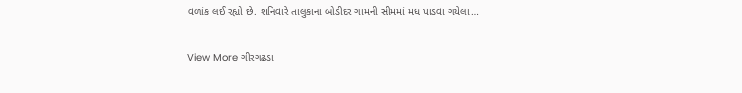વળાંક લઈ રહ્યો છે. શનિવારે તાલુકાના બોડીદર ગામની સીમમાં મધ પાડવા ગયેલા…

View More ગીરગઢડા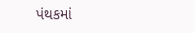પંથકમાં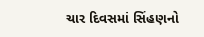ચાર દિવસમાં સિંહણનો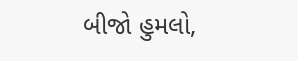બીજો હુમલો,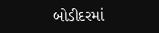બોડીદરમાં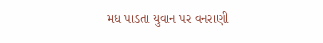મધ પાડતા યુવાન પર વનરાણી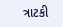ત્રાટકી